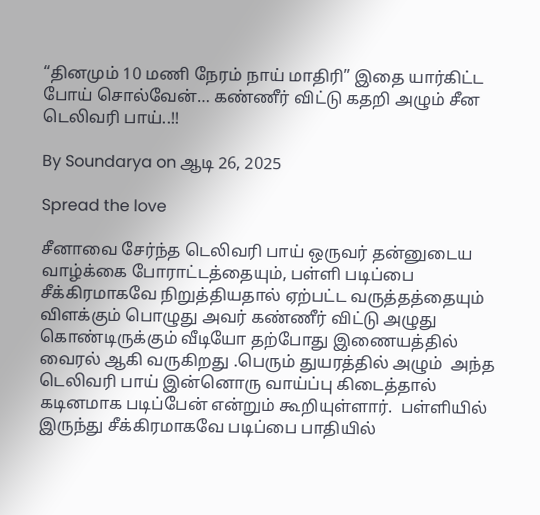“தினமும் 10 மணி நேரம் நாய் மாதிரி” இதை யார்கிட்ட போய் சொல்வேன்… கண்ணீர் விட்டு கதறி அழும் சீன டெலிவரி பாய்..!!

By Soundarya on ஆடி 26, 2025

Spread the love

சீனாவை சேர்ந்த டெலிவரி பாய் ஒருவர் தன்னுடைய வாழ்க்கை போராட்டத்தையும், பள்ளி படிப்பை சீக்கிரமாகவே நிறுத்தியதால் ஏற்பட்ட வருத்தத்தையும் விளக்கும் பொழுது அவர் கண்ணீர் விட்டு அழுது கொண்டிருக்கும் வீடியோ தற்போது இணையத்தில் வைரல் ஆகி வருகிறது .பெரும் துயரத்தில் அழும்  அந்த டெலிவரி பாய் இன்னொரு வாய்ப்பு கிடைத்தால் கடினமாக படிப்பேன் என்றும் கூறியுள்ளார்.  பள்ளியில் இருந்து சீக்கிரமாகவே படிப்பை பாதியில்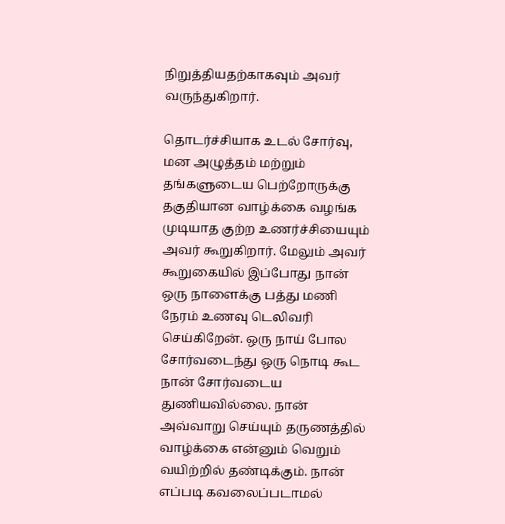நிறுத்தியதற்காகவும் அவர் வருந்துகிறார்.

தொடர்ச்சியாக உடல் சோர்வு, மன அழுத்தம் மற்றும் தங்களுடைய பெற்றோருக்கு தகுதியான வாழ்க்கை வழங்க முடியாத குற்ற உணர்ச்சியையும் அவர் கூறுகிறார். மேலும் அவர் கூறுகையில் இப்போது நான் ஒரு நாளைக்கு பத்து மணி நேரம் உணவு டெலிவரி செய்கிறேன். ஒரு நாய் போல சோர்வடைந்து ஒரு நொடி கூட நான் சோர்வடைய துணியவில்லை. நான் அவ்வாறு செய்யும் தருணத்தில் வாழ்க்கை என்னும் வெறும் வயிற்றில் தண்டிக்கும். நான் எப்படி கவலைப்படாமல்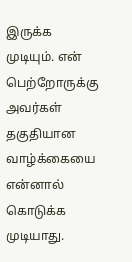இருக்க முடியும். என் பெற்றோருக்கு அவர்கள் தகுதியான வாழ்க்கையை என்னால் கொடுக்க முடியாது.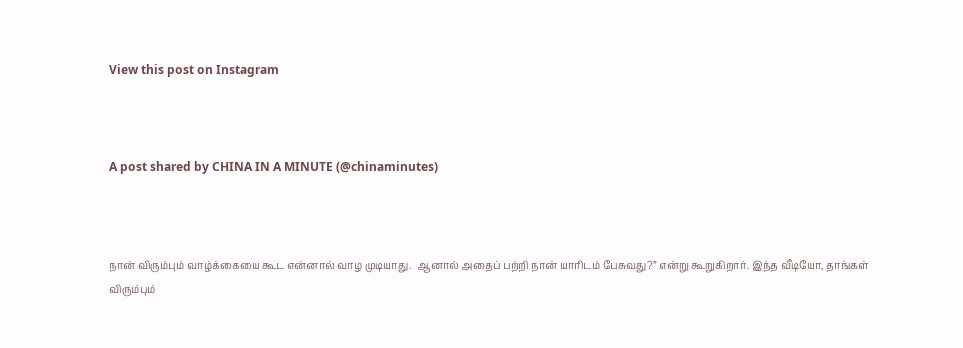View this post on Instagram



A post shared by CHINA IN A MINUTE (@chinaminutes)



நான் விரும்பும் வாழ்க்கையை கூட என்னால் வாழ முடியாது.  ஆனால் அதைப் பற்றி நான் யாரிடம் பேசுவது?” என்று கூறுகிறார். இந்த வீடியோ, தாங்கள் விரும்பும்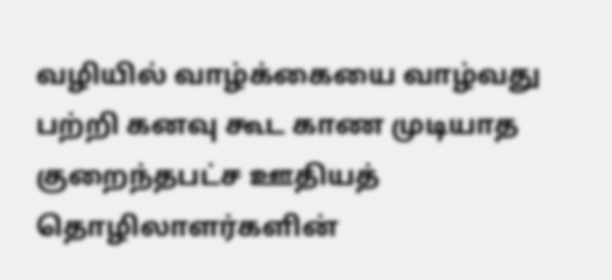வழியில் வாழ்க்கையை வாழ்வது பற்றி கனவு கூட காண முடியாத குறைந்தபட்ச ஊதியத் தொழிலாளர்களின்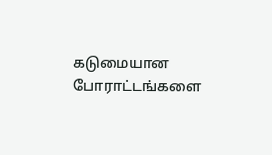கடுமையான போராட்டங்களை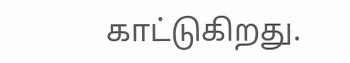காட்டுகிறது.